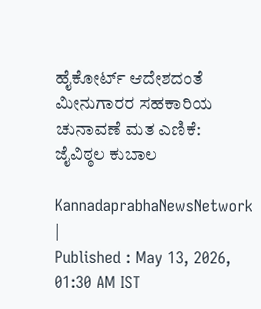ಹೈಕೋರ್ಟ್‌ ಆದೇಶದಂತೆ ಮೀನುಗಾರರ ಸಹಕಾರಿಯ ಚುನಾವಣೆ ಮತ ಎಣಿಕೆ: ಜೈವಿಠ್ಠಲ ಕುಬಾಲ

KannadaprabhaNewsNetwork |
Published : May 13, 2026, 01:30 AM IST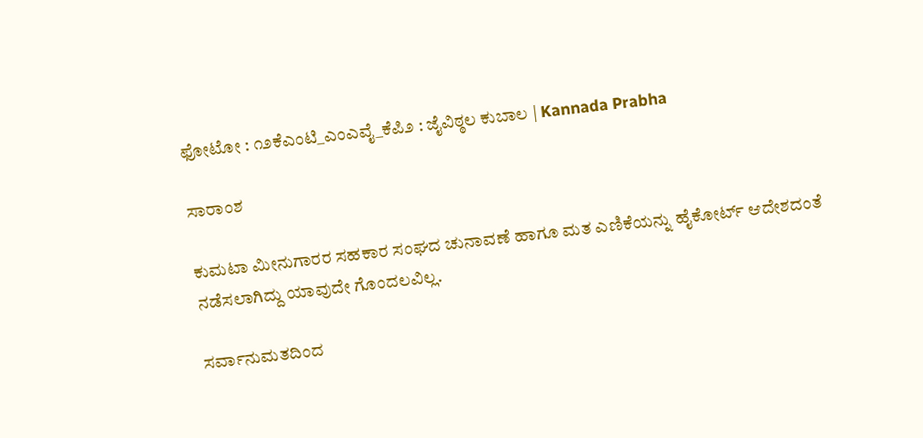ಫೋಟೋ : ೧೨ಕೆಎಂಟಿ_ಎಂಎವೈ_ಕೆಪಿ೨ : ಜೈವಿಠ್ಠಲ ಕುಬಾಲ | Kannada Prabha

ಸಾರಾಂಶ

ಕುಮಟಾ ಮೀನುಗಾರರ ಸಹಕಾರ ಸಂಘದ ಚುನಾವಣೆ ಹಾಗೂ ಮತ ಎಣಿಕೆಯನ್ನು ಹೈಕೋರ್ಟ್‌ ಆದೇಶದಂತೆ ನಡೆಸಲಾಗಿದ್ದು ಯಾವುದೇ ಗೊಂದಲವಿಲ್ಲ.

ಸರ್ವಾನುಮತದಿಂದ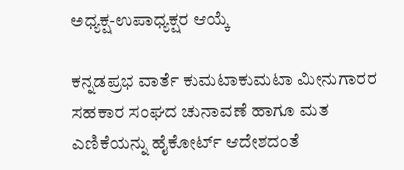ಅಧ್ಯಕ್ಷ-ಉಪಾಧ್ಯಕ್ಷರ ಆಯ್ಕೆ

ಕನ್ನಡಪ್ರಭ ವಾರ್ತೆ ಕುಮಟಾಕುಮಟಾ ಮೀನುಗಾರರ ಸಹಕಾರ ಸಂಘದ ಚುನಾವಣೆ ಹಾಗೂ ಮತ ಎಣಿಕೆಯನ್ನು ಹೈಕೋರ್ಟ್‌ ಆದೇಶದಂತೆ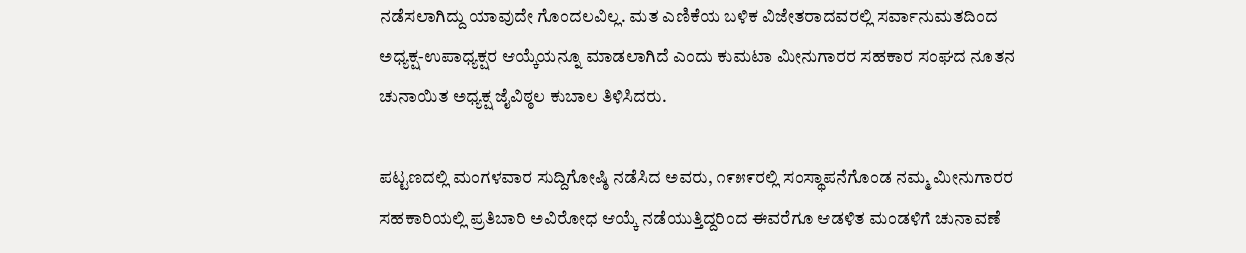ನಡೆಸಲಾಗಿದ್ದು ಯಾವುದೇ ಗೊಂದಲವಿಲ್ಲ. ಮತ ಎಣಿಕೆಯ ಬಳಿಕ ವಿಜೇತರಾದವರಲ್ಲಿ ಸರ್ವಾನುಮತದಿಂದ ಅಧ್ಯಕ್ಷ-ಉಪಾಧ್ಯಕ್ಷರ ಆಯ್ಕೆಯನ್ನೂ ಮಾಡಲಾಗಿದೆ ಎಂದು ಕುಮಟಾ ಮೀನುಗಾರರ ಸಹಕಾರ ಸಂಘದ ನೂತನ ಚುನಾಯಿತ ಅಧ್ಯಕ್ಷ ಜೈವಿಠ್ಠಲ ಕುಬಾಲ ತಿಳಿಸಿದರು.

ಪಟ್ಟಣದಲ್ಲಿ ಮಂಗಳವಾರ ಸುದ್ದಿಗೋಷ್ಠಿ ನಡೆಸಿದ ಅವರು, ೧೯೫೯ರಲ್ಲಿ ಸಂಸ್ಥಾಪನೆಗೊಂಡ ನಮ್ಮ ಮೀನುಗಾರರ ಸಹಕಾರಿಯಲ್ಲಿ ಪ್ರತಿಬಾರಿ ಅವಿರೋಧ ಆಯ್ಕೆ ನಡೆಯುತ್ತಿದ್ದರಿಂದ ಈವರೆಗೂ ಆಡಳಿತ ಮಂಡಳಿಗೆ ಚುನಾವಣೆ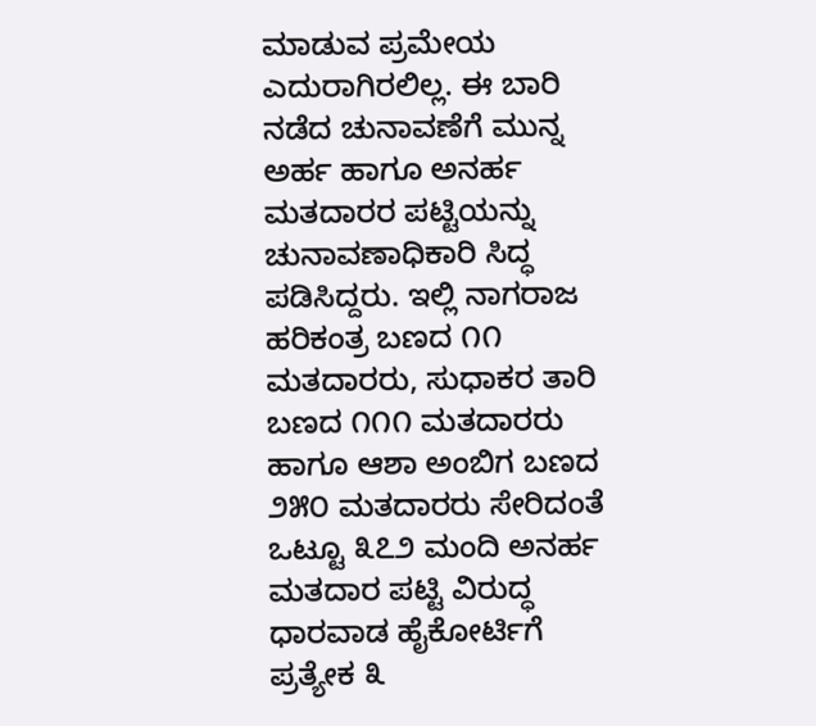ಮಾಡುವ ಪ್ರಮೇಯ ಎದುರಾಗಿರಲಿಲ್ಲ. ಈ ಬಾರಿ ನಡೆದ ಚುನಾವಣೆಗೆ ಮುನ್ನ ಅರ್ಹ ಹಾಗೂ ಅನರ್ಹ ಮತದಾರರ ಪಟ್ಟಿಯನ್ನು ಚುನಾವಣಾಧಿಕಾರಿ ಸಿದ್ಧ ಪಡಿಸಿದ್ದರು. ಇಲ್ಲಿ ನಾಗರಾಜ ಹರಿಕಂತ್ರ ಬಣದ ೧೧ ಮತದಾರರು, ಸುಧಾಕರ ತಾರಿ ಬಣದ ೧೧೧ ಮತದಾರರು ಹಾಗೂ ಆಶಾ ಅಂಬಿಗ ಬಣದ ೨೫೦ ಮತದಾರರು ಸೇರಿದಂತೆ ಒಟ್ಟೂ ೩೭೨ ಮಂದಿ ಅನರ್ಹ ಮತದಾರ ಪಟ್ಟಿ ವಿರುದ್ಧ ಧಾರವಾಡ ಹೈಕೋರ್ಟಿಗೆ ಪ್ರತ್ಯೇಕ ೩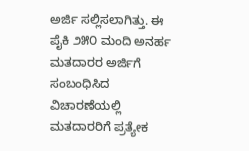ಅರ್ಜಿ ಸಲ್ಲಿಸಲಾಗಿತ್ತು. ಈ ಪೈಕಿ ೨೫೦ ಮಂದಿ ಅನರ್ಹ ಮತದಾರರ ಅರ್ಜಿಗೆ ಸಂಬಂಧಿಸಿದ ವಿಚಾರಣೆಯಲ್ಲಿ ಮತದಾರರಿಗೆ ಪ್ರತ್ಯೇಕ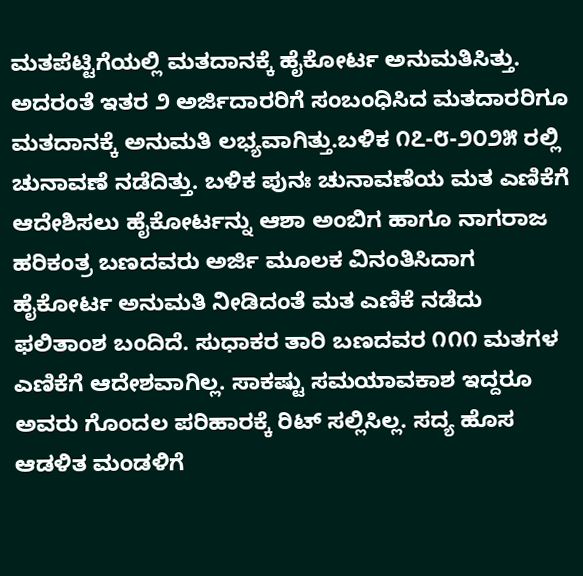ಮತಪೆಟ್ಟಿಗೆಯಲ್ಲಿ ಮತದಾನಕ್ಕೆ ಹೈಕೋರ್ಟ ಅನುಮತಿಸಿತ್ತು. ಅದರಂತೆ ಇತರ ೨ ಅರ್ಜಿದಾರರಿಗೆ ಸಂಬಂಧಿಸಿದ ಮತದಾರರಿಗೂ ಮತದಾನಕ್ಕೆ ಅನುಮತಿ ಲಭ್ಯವಾಗಿತ್ತು.ಬಳಿಕ ೧೭-೮-೨೦೨೫ ರಲ್ಲಿ ಚುನಾವಣೆ ನಡೆದಿತ್ತು. ಬಳಿಕ ಪುನಃ ಚುನಾವಣೆಯ ಮತ ಎಣಿಕೆಗೆ ಆದೇಶಿಸಲು ಹೈಕೋರ್ಟನ್ನು ಆಶಾ ಅಂಬಿಗ ಹಾಗೂ ನಾಗರಾಜ ಹರಿಕಂತ್ರ ಬಣದವರು ಅರ್ಜಿ ಮೂಲಕ ವಿನಂತಿಸಿದಾಗ ಹೈಕೋರ್ಟ ಅನುಮತಿ ನೀಡಿದಂತೆ ಮತ ಎಣಿಕೆ ನಡೆದು ಫಲಿತಾಂಶ ಬಂದಿದೆ. ಸುಧಾಕರ ತಾರಿ ಬಣದವರ ೧೧೧ ಮತಗಳ ಎಣಿಕೆಗೆ ಆದೇಶವಾಗಿಲ್ಲ. ಸಾಕಷ್ಟು ಸಮಯಾವಕಾಶ ಇದ್ದರೂ ಅವರು ಗೊಂದಲ ಪರಿಹಾರಕ್ಕೆ ರಿಟ್ ಸಲ್ಲಿಸಿಲ್ಲ. ಸದ್ಯ ಹೊಸ ಆಡಳಿತ ಮಂಡಳಿಗೆ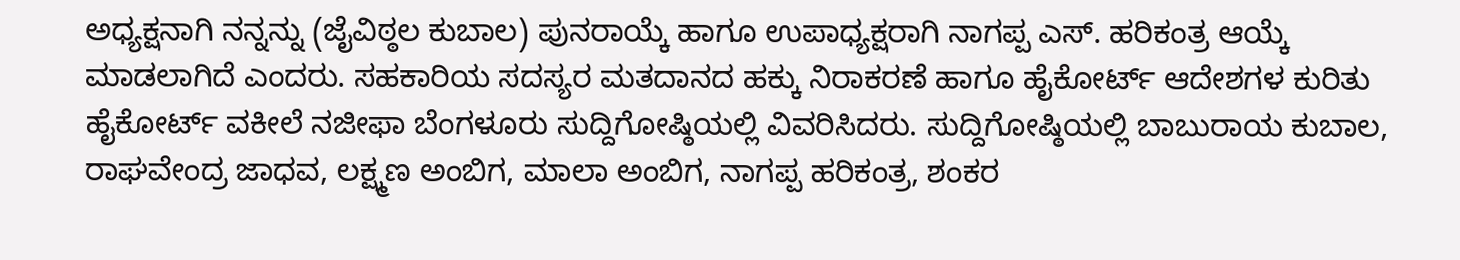ಅಧ್ಯಕ್ಷನಾಗಿ ನನ್ನನ್ನು (ಜೈವಿಠ್ಠಲ ಕುಬಾಲ) ಪುನರಾಯ್ಕೆ ಹಾಗೂ ಉಪಾಧ್ಯಕ್ಷರಾಗಿ ನಾಗಪ್ಪ ಎಸ್. ಹರಿಕಂತ್ರ ಆಯ್ಕೆ ಮಾಡಲಾಗಿದೆ ಎಂದರು. ಸಹಕಾರಿಯ ಸದಸ್ಯರ ಮತದಾನದ ಹಕ್ಕು ನಿರಾಕರಣೆ ಹಾಗೂ ಹೈಕೋರ್ಟ್‌ ಆದೇಶಗಳ ಕುರಿತು ಹೈಕೋರ್ಟ್‌ ವಕೀಲೆ ನಜೀಫಾ ಬೆಂಗಳೂರು ಸುದ್ದಿಗೋಷ್ಠಿಯಲ್ಲಿ ವಿವರಿಸಿದರು. ಸುದ್ದಿಗೋಷ್ಠಿಯಲ್ಲಿ ಬಾಬುರಾಯ ಕುಬಾಲ, ರಾಘವೇಂದ್ರ ಜಾಧವ, ಲಕ್ಷ್ಮಣ ಅಂಬಿಗ, ಮಾಲಾ ಅಂಬಿಗ, ನಾಗಪ್ಪ ಹರಿಕಂತ್ರ, ಶಂಕರ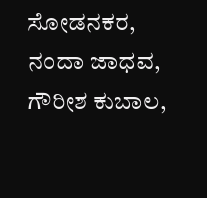ಸೋಡನಕರ, ನಂದಾ ಜಾಧವ, ಗೌರೀಶ ಕುಬಾಲ,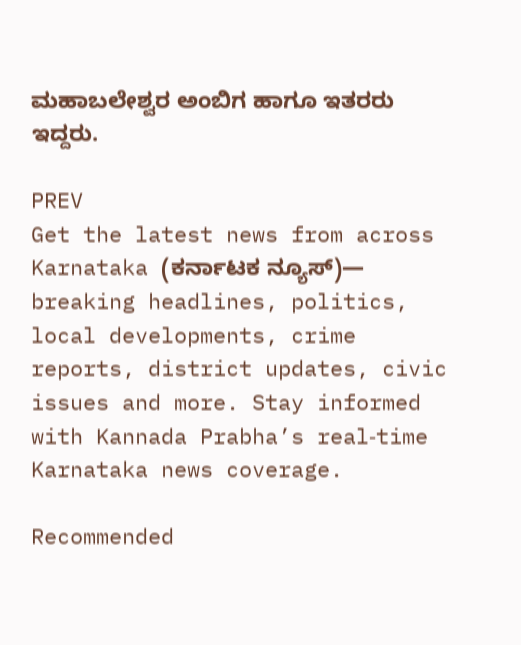ಮಹಾಬಲೇಶ್ವರ ಅಂಬಿಗ ಹಾಗೂ ಇತರರು ಇದ್ದರು.

PREV
Get the latest news from across Karnataka (ಕರ್ನಾಟಕ ನ್ಯೂಸ್)— breaking headlines, politics, local developments, crime reports, district updates, civic issues and more. Stay informed with Kannada Prabha’s real‑time Karnataka news coverage.

Recommended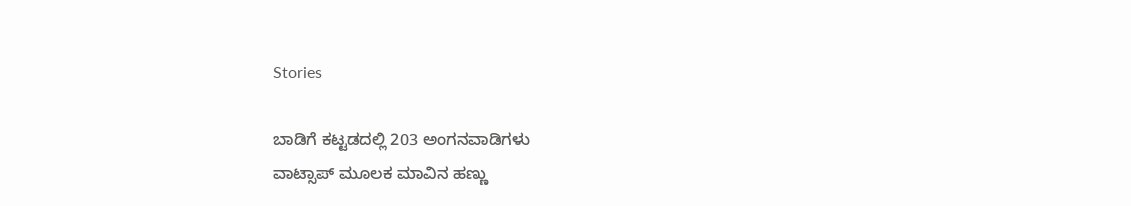Stories

ಬಾಡಿಗೆ ಕಟ್ಟಡದಲ್ಲಿ 203 ಅಂಗನವಾಡಿಗಳು
ವಾಟ್ಸಾಪ್ ಮೂಲಕ ಮಾವಿನ ಹಣ್ಣು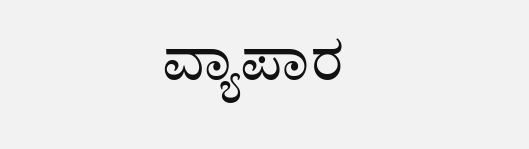ವ್ಯಾಪಾರ